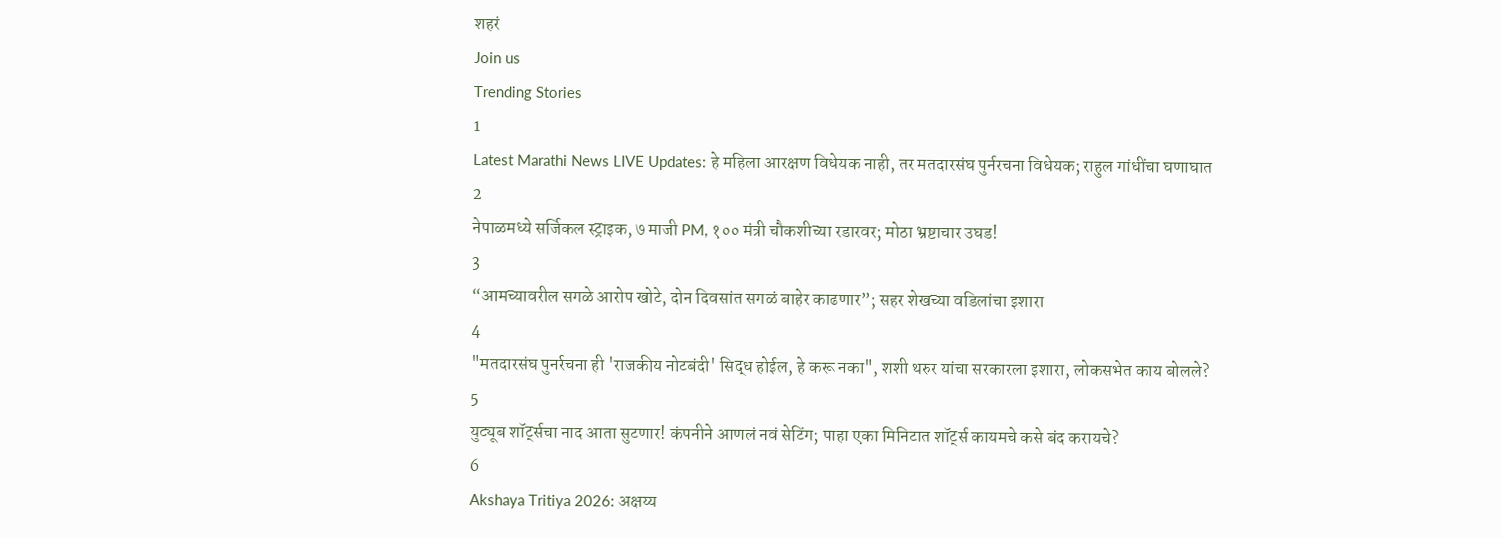शहरं
Join us
Trending Stories
1
Latest Marathi News LIVE Updates: हे महिला आरक्षण विधेयक नाही, तर मतदारसंघ पुर्नरचना विधेयक; राहुल गांधींचा घणाघात
2
नेपाळमध्ये सर्जिकल स्ट्राइक, ७ माजी PM, १०० मंत्री चौकशीच्या रडारवर; मोठा भ्रष्टाचार उघड!
3
“आमच्यावरील सगळे आरोप खोटे, दोन दिवसांत सगळं बाहेर काढणार”; सहर शेखच्या वडिलांचा इशारा
4
"मतदारसंघ पुनर्रचना ही 'राजकीय नोटबंदी' सिद्ध होईल, हे करू नका", शशी थरुर यांचा सरकारला इशारा, लोकसभेत काय बोलले?
5
युट्यूब शॉर्ट्सचा नाद आता सुटणार! कंपनीने आणलं नवं सेटिंग; पाहा एका मिनिटात शॉर्ट्स कायमचे कसे बंद करायचे?
6
Akshaya Tritiya 2026: अक्षय्य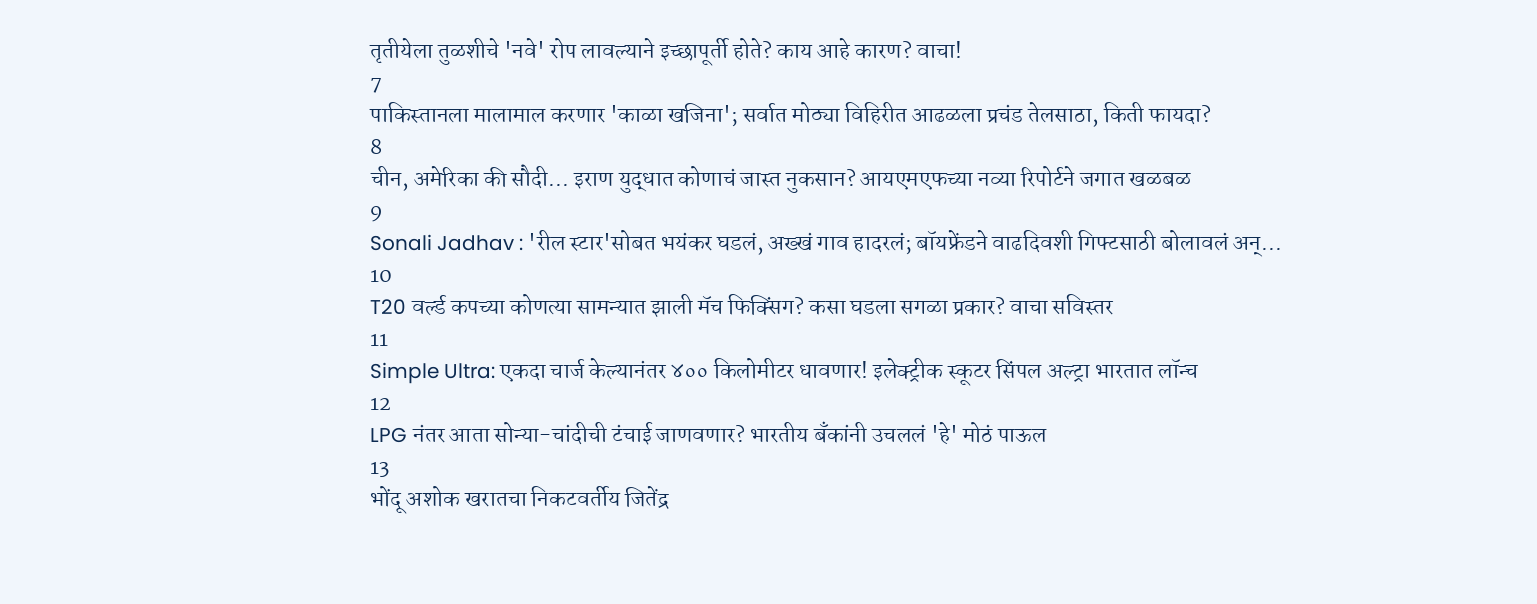तृतीयेला तुळशीचे 'नवे' रोप लावल्याने इच्छापूर्ती होते? काय आहे कारण? वाचा!
7
पाकिस्तानला मालामाल करणार 'काळा खजिना'; सर्वात मोठ्या विहिरीत आढळला प्रचंड तेलसाठा, किती फायदा?
8
चीन, अमेरिका की सौदी... इराण युद्धात कोणाचं जास्त नुकसान? आयएमएफच्या नव्या रिपोर्टने जगात खळबळ
9
Sonali Jadhav : 'रील स्टार'सोबत भयंकर घडलं, अख्खं गाव हादरलं; बॉयफ्रेंडने वाढदिवशी गिफ्टसाठी बोलावलं अन्...
10
T20 वर्ल्ड कपच्या कोणत्या सामन्यात झाली मॅच फिक्सिंग? कसा घडला सगळा प्रकार? वाचा सविस्तर
11
Simple Ultra: एकदा चार्ज केल्यानंतर ४०० किलोमीटर धावणार! इलेक्ट्रीक स्कूटर सिंपल अल्ट्रा भारतात लॉन्च
12
LPG नंतर आता सोन्या-चांदीची टंचाई जाणवणार? भारतीय बँकांनी उचललं 'हे' मोठं पाऊल
13
भोंदू अशोक खरातचा निकटवर्तीय जितेंद्र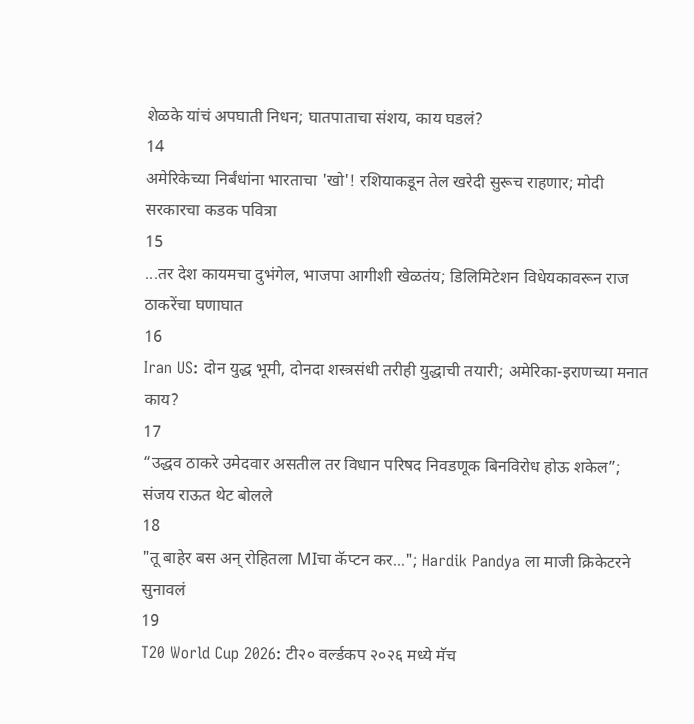शेळके यांचं अपघाती निधन; घातपाताचा संशय, काय घडलं?
14
अमेरिकेच्या निर्बंधांना भारताचा 'खो'! रशियाकडून तेल खरेदी सुरूच राहणार; मोदी सरकारचा कडक पवित्रा
15
...तर देश कायमचा दुभंगेल, भाजपा आगीशी खेळतंय; डिलिमिटेशन विधेयकावरून राज ठाकरेंचा घणाघात
16
Iran US: दोन युद्ध भूमी, दोनदा शस्त्रसंधी तरीही युद्धाची तयारी; अमेरिका-इराणच्या मनात काय?
17
“उद्धव ठाकरे उमेदवार असतील तर विधान परिषद निवडणूक बिनविरोध होऊ शकेल”; संजय राऊत थेट बोलले
18
"तू बाहेर बस अन् रोहितला MIचा कॅप्टन कर..."; Hardik Pandya ला माजी क्रिकेटरने सुनावलं
19
T20 World Cup 2026: टी२० वर्ल्डकप २०२६ मध्ये मॅच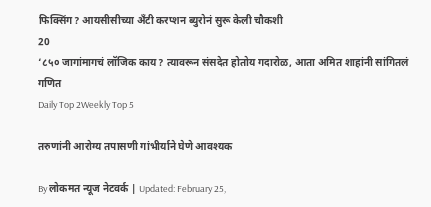फिक्सिंग? आयसीसीच्या अँटी करप्शन ब्युरोनं सुरू केली चौकशी
20
‘८५० जागांमागचं लॉजिक काय? त्यावरून संसदेत होतोय गदारोळ, आता अमित शाहांनी सांगितलं गणित
Daily Top 2Weekly Top 5

तरुणांनी आरोग्य तपासणी गांभीर्याने घेणे आवश्यक

By लोकमत न्यूज नेटवर्क | Updated: February 25,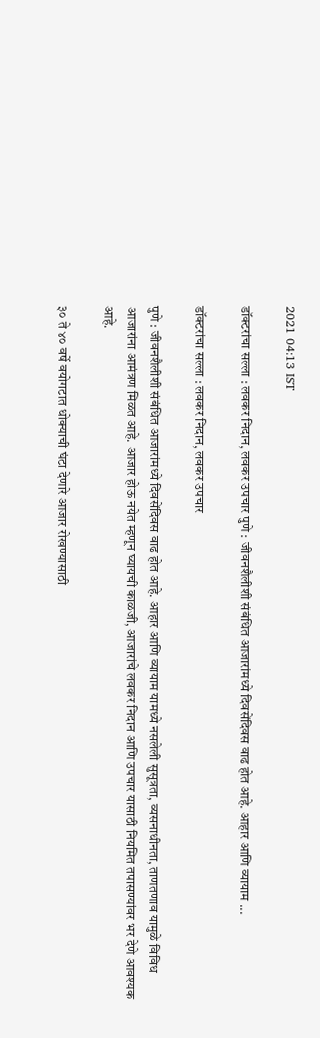2021 04:13 IST

डॉक्टरांचा सल्ला : लवकर निदान, लवकर उपचार पुणे : जीवनशैलीशी संबंधित आजारांमध्ये दिवसेंदिवस वाढ होत आहे. आहार आणि व्यायाम ...

डॉक्टरांचा सल्ला : लवकर निदान, लवकर उपचार

पुणे : जीवनशैलीशी संबंधित आजारांमध्ये दिवसेंदिवस वाढ होत आहे. आहार आणि व्यायाम यामध्ये नसलेली सुसूत्रता, व्यसनाधीनता, ताणतणाव यामुळे विविध आजारांना आमंत्रण मिळत आहे. आजार होऊ नयेत म्हणून घ्यायची काळजी, आजारांचे लवकर निदान आणि उपचार यासाठी नियमित तपासण्यांवर भर देणे आवश्यक आहे.

३० ते ४० वर्षे वयोगटात धोक्याची घंटा देणारे आजार रोखण्यासाठी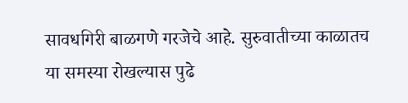सावधगिरी बाळगणे गरजेचे आहे. सुरुवातीच्या काळातच या समस्या रोखल्यास पुढे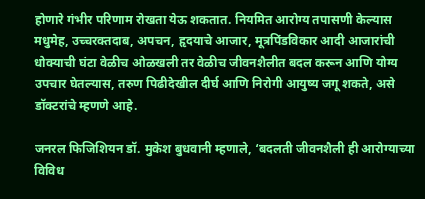होणारे गंभीर परिणाम रोखता येऊ शकतात. नियमित आरोग्य तपासणी केल्यास मधुमेह, उच्चरक्तदाब, अपचन, हृदयाचे आजार, मूत्रपिंडविकार आदी आजारांची धोक्याची घंटा वेळीच ओळखली तर वेळीच जीवनशैलीत बदल करून आणि योग्य उपचार घेतल्यास, तरुण पिढीदेखील दीर्घ आणि निरोगी आयुष्य जगू शकते, असे डॉक्टरांचे म्हणणे आहे.

जनरल फिजिशियन डॉ. मुकेश बुधवानी म्हणाले, ‘बदलती जीवनशैली ही आरोग्याच्या विविध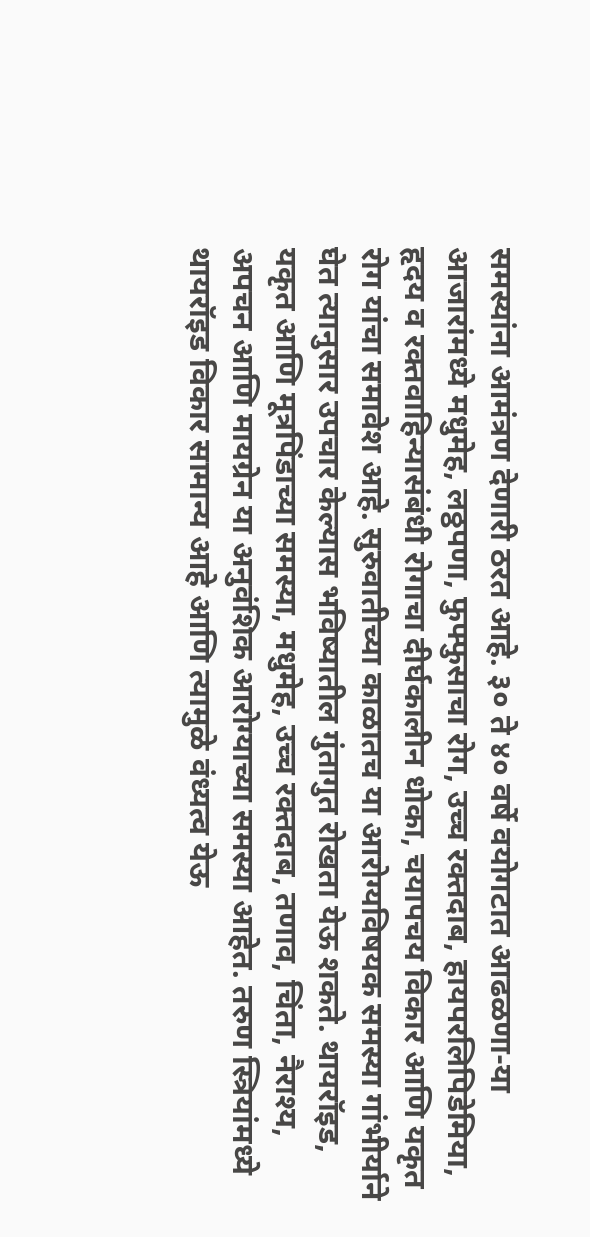समस्यांना आमंत्रण देणारी ठरत आहे. ३० ते ४० वर्षे वयोगटात आढळणा-या आजारांमध्ये मधुमेह, लठ्ठपणा, फुफ्फुसाचा रोग, उच्च रक्तदाब, हायपरलिपिडेमिया, हृदय व रक्तवाहिन्यासंबंधी रोगाचा दीर्घकालीन धोका, चयापचय विकार आणि यकृत रोग यांचा समावेश आहे. सुरुवातीच्या काळातच या आरोग्यविषयक समस्या गांभीर्याने घेत त्यानुसार उपचार केल्यास भविष्यातील गुंतागुत रोखता येऊ शकते. थायरॉइड, यकृत आणि मूत्रपिंडाच्या समस्या, मधुमेह, उच्च रक्तदाब, तणाव, चिंता, नैराश्य, अपचन आणि मायग्रेन या अनुवंशिक आरोग्याच्या समस्या आहेत. तरुण स्त्रियांमध्ये थायरॉइड विकार सामान्य आहे आणि त्यामुळे वंध्यत्व येऊ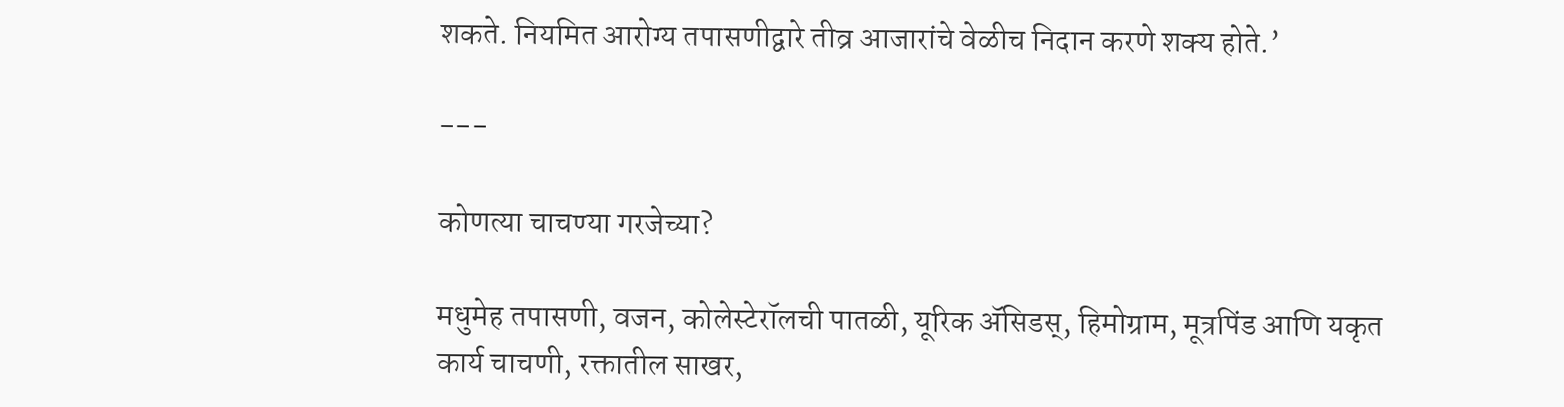शकते. नियमित आरोग्य तपासणीद्वारे तीव्र आजारांचे वेळीच निदान करणे शक्य होते.’

---

कोणत्या चाचण्या गरजेच्या?

मधुमेह तपासणी, वजन, कोलेस्टेरॉलची पातळी, यूरिक ॲसिडस्, हिमोग्राम, मूत्रपिंड आणि यकृत कार्य चाचणी, रक्तातील साखर,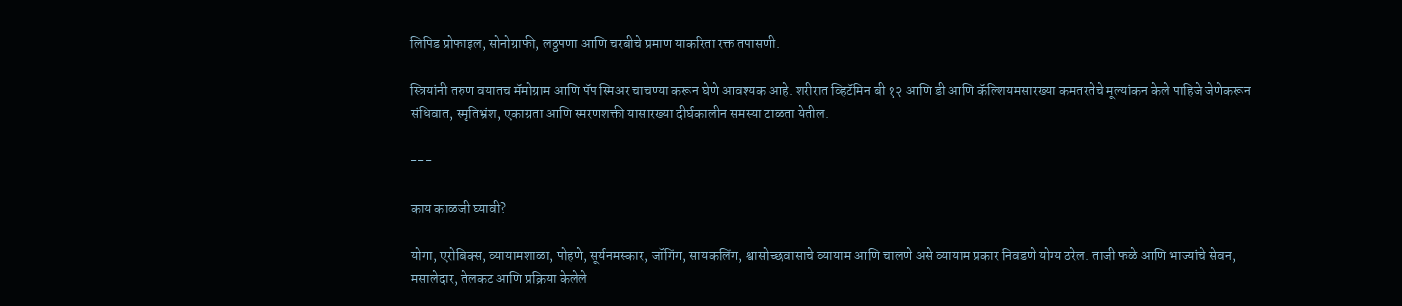लिपिड प्रोफाइल, सोनोग्राफी, लठ्ठपणा आणि चरबीचे प्रमाण याकरिता रक्त तपासणी.

स्त्रियांनी तरुण वयातच मॅमोग्राम आणि पॅप स्मिअर चाचण्या करून घेणे आवश्यक आहे. शरीरात व्हिटॅमिन बी १२ आणि डी आणि कॅल्शियमसारख्या कमतरतेचे मूल्यांकन केले पाहिजे जेणेकरून संधिवात, स्मृतिभ्रंश, एकाग्रता आणि स्मरणशक्ती यासारख्या दीर्घकालीन समस्या टाळता येतील.

---

काय काळजी घ्यावी?

योगा, एरोबिक्स, व्यायामशाळा, पोहणे, सूर्यनमस्कार, जॉगिंग, सायकलिंग, श्वासोच्छवासाचे व्यायाम आणि चालणे असे व्यायाम प्रकार निवडणे योग्य ठरेल. ताजी फळे आणि भाज्यांचे सेवन, मसालेदार, तेलकट आणि प्रक्रिया केलेले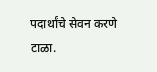पदार्थांचे सेवन करणे टाळा.